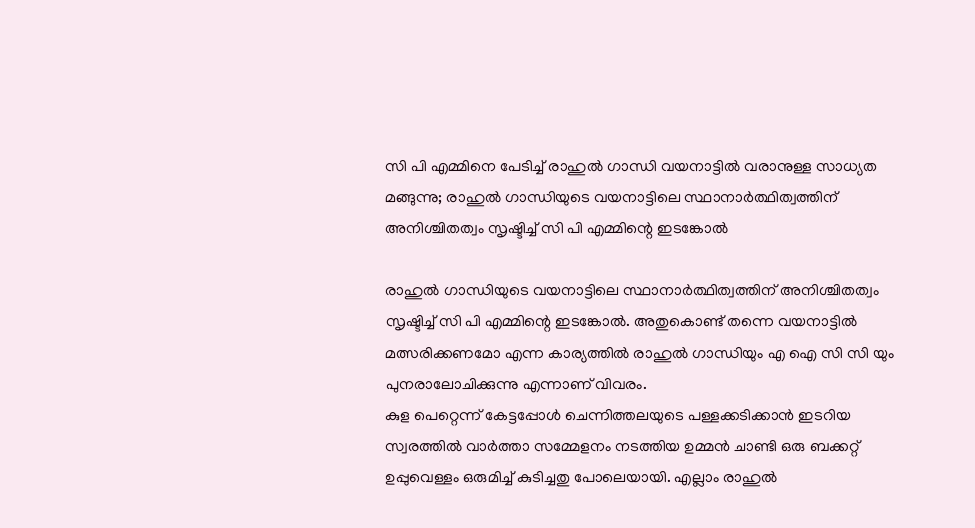സി പി എമ്മിനെ പേടിച്ച് രാഹുൽ ഗാന്ധി വയനാട്ടിൽ വരാനുള്ള സാധ്യത മങ്ങുന്നു; രാഹുൽ ഗാന്ധിയുടെ വയനാട്ടിലെ സ്ഥാനാർത്ഥിത്വത്തിന് അനിശ്ചിതത്വം സൃഷ്ടിച്ച് സി പി എമ്മിന്റെ ഇടങ്കോൽ

രാഹുൽ ഗാന്ധിയുടെ വയനാട്ടിലെ സ്ഥാനാർത്ഥിത്വത്തിന് അനിശ്ചിതത്വം സൃഷ്ടിച്ച് സി പി എമ്മിന്റെ ഇടങ്കോൽ. അതുകൊണ്ട് തന്നെ വയനാട്ടിൽ മത്സരിക്കണമോ എന്ന കാര്യത്തിൽ രാഹുൽ ഗാന്ധിയും എ ഐ സി സി യും പുനരാലോചിക്കുന്നു എന്നാണ് വിവരം.
കുള പെറ്റെന്ന് കേട്ടപ്പോൾ ചെന്നിത്തലയുടെ പള്ളക്കടിക്കാൻ ഇടറിയ സ്വരത്തിൽ വാർത്താ സമ്മേളനം നടത്തിയ ഉമ്മൻ ചാണ്ടി ഒരു ബക്കറ്റ് ഉപ്പുവെള്ളം ഒരുമിച്ച് കുടിച്ചതു പോലെയായി. എല്ലാം രാഹുൽ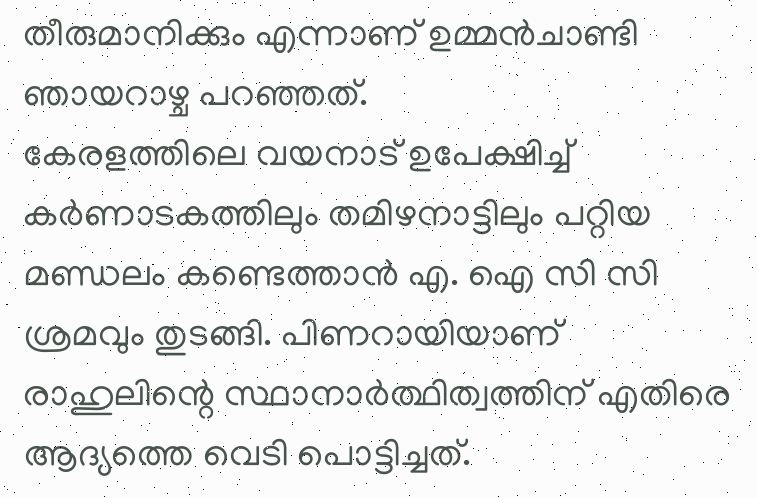തീരുമാനിക്കും എന്നാണ് ഉമ്മൻചാണ്ടി ഞായറാഴ്ച പറഞ്ഞത്.
കേരളത്തിലെ വയനാട് ഉപേക്ഷിച്ച് കർണാടകത്തിലും തമിഴനാട്ടിലും പറ്റിയ മണ്ഡലം കണ്ടെത്താൻ എ. ഐ സി സി ശ്രമവും തുടങ്ങി. പിണറായിയാണ് രാഹുലിന്റെ സ്ഥാനാർത്ഥിത്വത്തിന് എതിരെ ആദ്യത്തെ വെടി പൊട്ടിച്ചത്.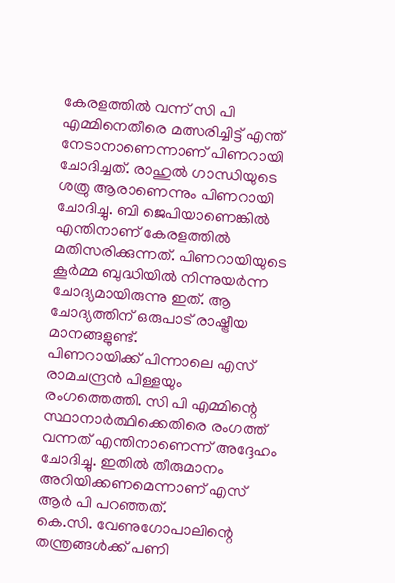കേരളത്തിൽ വന്ന് സി പി എമ്മിനെതീരെ മത്സരിച്ചിട്ട് എന്ത് നേടാനാണെന്നാണ് പിണറായി ചോദിച്ചത്. രാഹുൽ ഗാന്ധിയുടെ ശത്രു ആരാണെന്നും പിണറായി ചോദിച്ചു. ബി ജെപിയാണെങ്കിൽ എന്തിനാണ് കേരളത്തിൽ മതിസരിക്കുന്നത്. പിണറായിയുടെ കൂർമ്മ ബുദ്ധിയിൽ നിന്നുയർന്ന ചോദ്യമായിരുന്നു ഇത്. ആ ചോദ്യത്തിന് ഒരുപാട് രാഷ്ട്രീയ മാനങ്ങളുണ്ട്.
പിണറായിക്ക് പിന്നാലെ എസ് രാമചന്ദ്രൻ പിള്ളയും രംഗത്തെത്തി. സി പി എമ്മിന്റെ സ്ഥാനാർത്ഥിക്കെതിരെ രംഗത്ത് വന്നത് എന്തിനാണെന്ന് അദ്ദേഹം ചോദിച്ചു. ഇതിൽ തീരുമാനം അറിയിക്കണമെന്നാണ് എസ് ആർ പി പറഞ്ഞത്.
കെ.സി. വേണുഗോപാലിന്റെ തന്ത്രങ്ങൾക്ക് പണി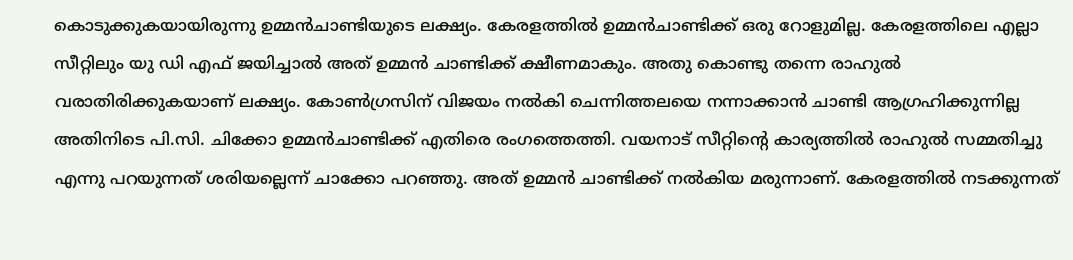കൊടുക്കുകയായിരുന്നു ഉമ്മൻചാണ്ടിയുടെ ലക്ഷ്യം. കേരളത്തിൽ ഉമ്മൻചാണ്ടിക്ക് ഒരു റോളുമില്ല. കേരളത്തിലെ എല്ലാ സീറ്റിലും യു ഡി എഫ് ജയിച്ചാൽ അത് ഉമ്മൻ ചാണ്ടിക്ക് ക്ഷീണമാകും. അതു കൊണ്ടു തന്നെ രാഹുൽ വരാതിരിക്കുകയാണ് ലക്ഷ്യം. കോൺഗ്രസിന് വിജയം നൽകി ചെന്നിത്തലയെ നന്നാക്കാൻ ചാണ്ടി ആഗ്രഹിക്കുന്നില്ല
അതിനിടെ പി.സി. ചിക്കോ ഉമ്മൻചാണ്ടിക്ക് എതിരെ രംഗത്തെത്തി. വയനാട് സീറ്റിന്റെ കാര്യത്തിൽ രാഹുൽ സമ്മതിച്ചു എന്നു പറയുന്നത് ശരിയല്ലെന്ന് ചാക്കോ പറഞ്ഞു. അത് ഉമ്മൻ ചാണ്ടിക്ക് നൽകിയ മരുന്നാണ്. കേരളത്തിൽ നടക്കുന്നത്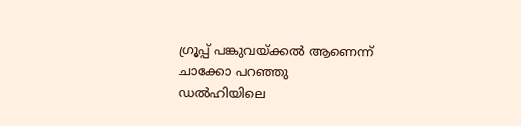ഗ്രൂപ്പ് പങ്കുവയ്ക്കൽ ആണെന്ന് ചാക്കോ പറഞ്ഞു
ഡൽഹിയിലെ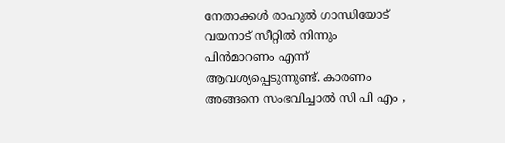നേതാക്കൾ രാഹുൽ ഗാന്ധിയോട് വയനാട് സീറ്റിൽ നിന്നും പിൻമാറണം എന്ന് ആവശ്യപ്പെടുന്നുണ്ട്. കാരണം അങ്ങനെ സംഭവിച്ചാൽ സി പി എം ,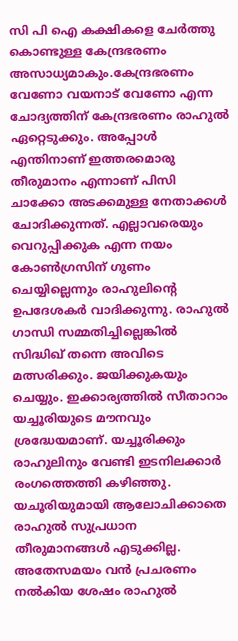സി പി ഐ കക്ഷികളെ ചേർത്തു കൊണ്ടുള്ള കേന്ദ്രഭരണം അസാധ്യമാകും.കേന്ദ്രഭരണം വേണോ വയനാട് വേണോ എന്ന ചോദ്യത്തിന് കേന്ദ്രഭരണം രാഹുൽ ഏറ്റെടുക്കും. അപ്പോൾ എന്തിനാണ് ഇത്തരമൊരു തീരുമാനം എന്നാണ് പിസി ചാക്കോ അടക്കമുള്ള നേതാക്കൾ ചോദിക്കുന്നത്. എല്ലാവരെയും വെറുപ്പിക്കുക എന്ന നയം കോൺഗ്രസിന് ഗുണം ചെയ്യില്ലെന്നും രാഹുലിന്റെ ഉപദേശകർ വാദിക്കുന്നു. രാഹുൽ ഗാന്ധി സമ്മതിച്ചില്ലെങ്കിൽ സിദ്ധിഖ് തന്നെ അവിടെ മത്സരിക്കും. ജയിക്കുകയും ചെയ്യും. ഇക്കാര്യത്തിൽ സീതാറാം യച്ചൂരിയുടെ മൗനവും ശ്രദ്ധേയമാണ്. യച്ചൂരിക്കും രാഹുലിനും വേണ്ടി ഇടനിലക്കാർ രംഗത്തെത്തി കഴിഞ്ഞു. യചൂരിയുമായി ആലോചിക്കാതെ രാഹുൽ സുപ്രധാന തീരുമാനങ്ങൾ എടുക്കില്ല.
അതേസമയം വൻ പ്രചരണം നൽകിയ ശേഷം രാഹുൽ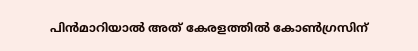പിൻമാറിയാൽ അത് കേരളത്തിൽ കോൺഗ്രസിന്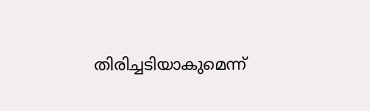തിരിച്ചടിയാകുമെന്ന്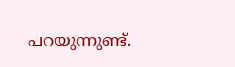പറയുന്നുണ്ട്.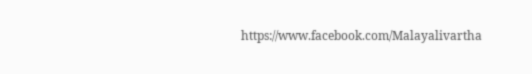https://www.facebook.com/Malayalivartha